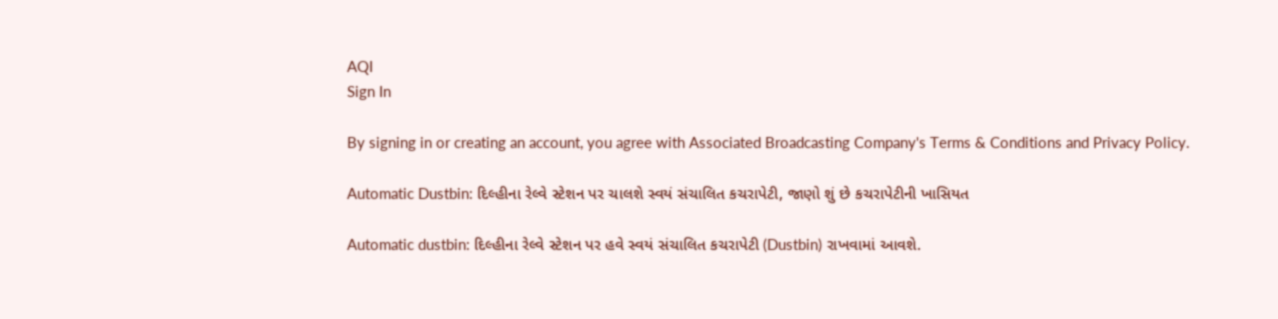AQI
Sign In

By signing in or creating an account, you agree with Associated Broadcasting Company's Terms & Conditions and Privacy Policy.

Automatic Dustbin: દિલ્હીના રેલ્વે સ્ટેશન પર ચાલશે સ્વયં સંચાલિત કચરાપેટી, જાણો શું છે કચરાપેટીની ખાસિયત

Automatic dustbin: દિલ્હીના રેલ્વે સ્ટેશન પર હવે સ્વયં સંચાલિત કચરાપેટી (Dustbin) રાખવામાં આવશે.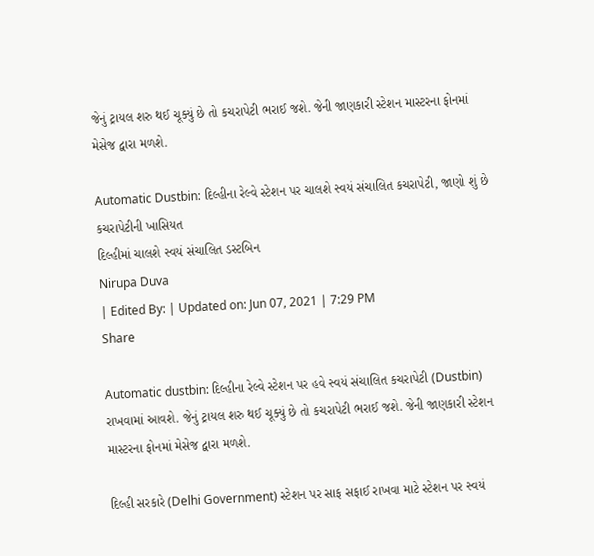જેનું ટ્રાયલ શરુ થઈ ચૂક્યું છે તો કચરાપેટી ભરાઈ જશે. જેની જાણકારી સ્ટેશન માસ્ટરના ફોનમાં મેસેજ દ્વારા મળશે.

Automatic Dustbin: દિલ્હીના રેલ્વે સ્ટેશન પર ચાલશે સ્વયં સંચાલિત કચરાપેટી, જાણો શું છે કચરાપેટીની ખાસિયત
દિલ્હીમાં ચાલશે સ્વયં સંચાલિત ડસ્ટબિન
Nirupa Duva
| Edited By: | Updated on: Jun 07, 2021 | 7:29 PM
Share

Automatic dustbin: દિલ્હીના રેલ્વે સ્ટેશન પર હવે સ્વયં સંચાલિત કચરાપેટી (Dustbin) રાખવામાં આવશે. જેનું ટ્રાયલ શરુ થઈ ચૂક્યું છે તો કચરાપેટી ભરાઈ જશે. જેની જાણકારી સ્ટેશન માસ્ટરના ફોનમાં મેસેજ દ્વારા મળશે.

દિલ્હી સરકારે (Delhi Government) સ્ટેશન પર સાફ સફાઈ રાખવા માટે સ્ટેશન પર સ્વયં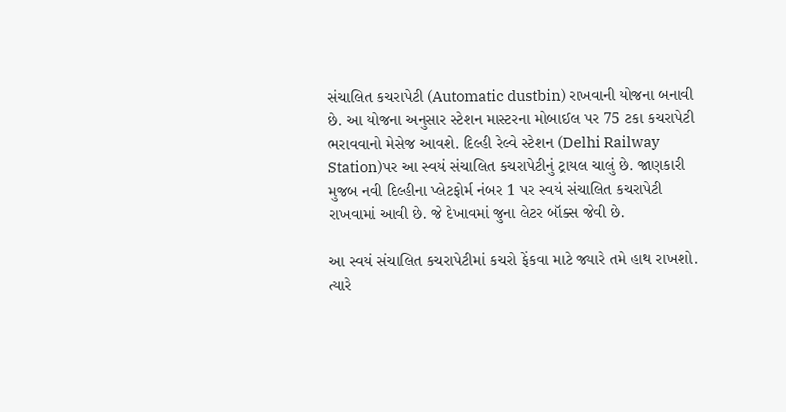સંચાલિત કચરાપેટી (Automatic dustbin) રાખવાની યોજના બનાવી છે. આ યોજના અનુસાર સ્ટેશન માસ્ટરના મોબાઈલ પર 75 ટકા કચરાપેટી ભરાવવાનો મેસેજ આવશે. દિલ્હી રેલ્વે સ્ટેશન (Delhi Railway Station)પર આ સ્વયં સંચાલિત કચરાપેટીનું ટ્રાયલ ચાલું છે. જાણકારી મુજબ નવી દિલ્હીના પ્લેટફોર્મ નંબર 1 પર સ્વયં સંચાલિત કચરાપેટી રાખવામાં આવી છે. જે દેખાવમાં જુના લેટર બૉક્સ જેવી છે.

આ સ્વયં સંચાલિત કચરાપેટીમાં કચરો ફેંકવા માટે જ્યારે તમે હાથ રાખશો. ત્યારે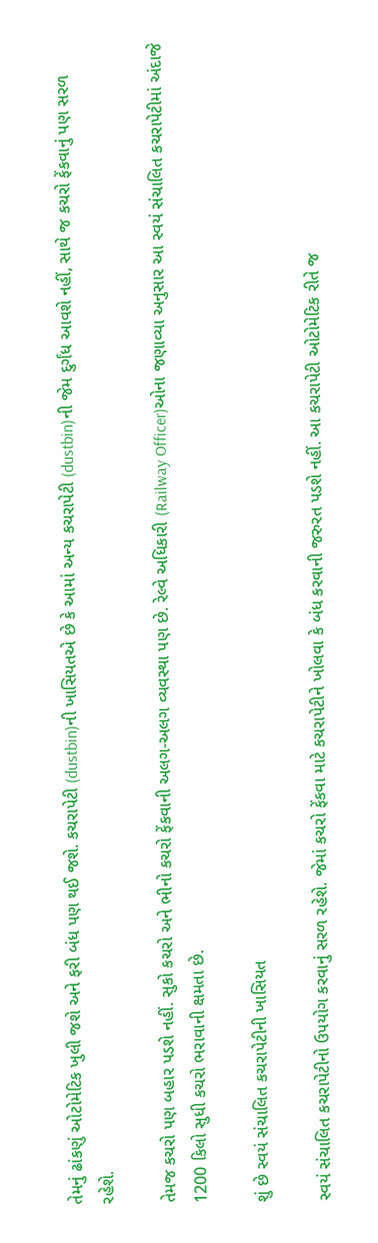તેમનું ઢાંકણું ઓટોમેટિક ખુલી જશે અને ફરી બંધ પણ થઈ જશે. કચરાપેટી (dustbin)ની ખાસિયતએ છે કે આમાં અન્ય કચરાપેટી (dustbin)ની જેમ દુર્ગંધ આવશે નહીં, સાથે જ કચરો ફેંકવાનું પણ સરળ રહેશે.

તેમજ કચરો પણ બહાર પડશે નહીં. સુકો કચરો અને ભીનો કચરો ફેંકવાની અલગ-અલગ વ્યવસ્થા પણ છે. રેલ્વે અધિકારી (Railway Officer)ઓના જણાવ્યા અનુસાર આ સ્વયં સંચાલિત કચરાપેટીમાં અંદાજે 1200 કિલો સુધી કચરો ભરાવાની ક્ષમતા છે.

શું છે સ્વયં સંચાલિત કચરાપેટીની ખાસિયત

સ્વયં સંચાલિત કચરાપેટીનો ઉપયોગ કરવાનું સરળ રહેશે. જેમાં કચરો ફેંકવા માટે કચરાપેટીને ખોલવા કે બંધ કરવાની જરુરત પડશે નહીં. આ કચરાપેટી ઓટોમેટિક રીતે જ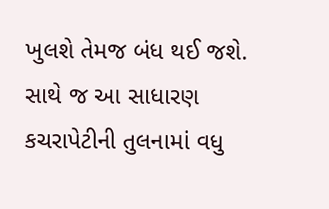ખુલશે તેમજ બંધ થઈ જશે. સાથે જ આ સાધારણ કચરાપેટીની તુલનામાં વધુ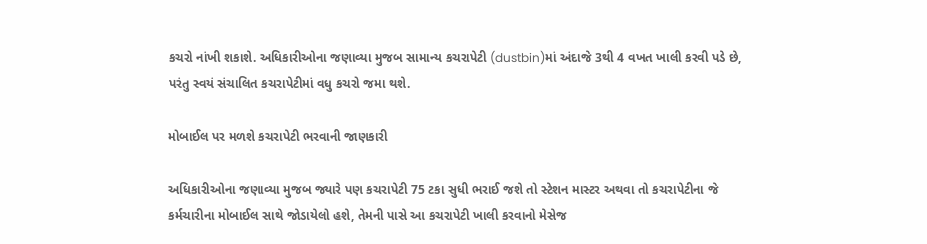કચરો નાંખી શકાશે. અધિકારીઓના જણાવ્યા મુજબ સામાન્ય કચરાપેટી (dustbin)માં અંદાજે 3થી 4 વખત ખાલી કરવી પડે છે, પરંતુ સ્વયં સંચાલિત કચરાપેટીમાં વધુ કચરો જમા થશે.

મોબાઈલ પર મળશે કચરાપેટી ભરવાની જાણકારી

અધિકારીઓના જણાવ્યા મુજબ જ્યારે પણ કચરાપેટી 75 ટકા સુધી ભરાઈ જશે તો સ્ટેશન માસ્ટર અથવા તો કચરાપેટીના જે કર્મચારીના મોબાઈલ સાથે જોડાયેલો હશે, તેમની પાસે આ કચરાપેટી ખાલી કરવાનો મેસેજ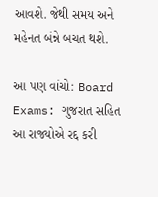આવશે. જેથી સમય અને મહેનત બંન્ને બચત થશે.

આ પણ વાંચો: Board Exams: ગુજરાત સહિત આ રાજ્યોએ રદ્દ કરી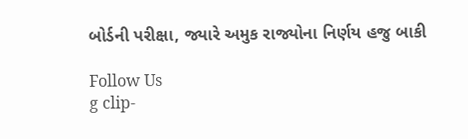બોર્ડની પરીક્ષા, જ્યારે અમુક રાજ્યોના નિર્ણય હજુ બાકી

Follow Us
g clip-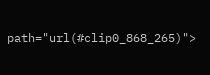path="url(#clip0_868_265)">